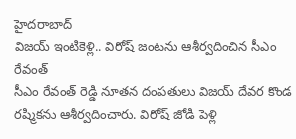హైదరాబాద్
విజయ్ ఇంటికెళ్లి.. విరోష్ జంటను ఆశీర్వదించిన సీఎం రేవంత్
సీఎం రేవంత్ రెడ్డి నూతన దంపతులు విజయ్ దేవర కొండ రష్మికను ఆశీర్వదించారు. విరోష్ జోడి పెళ్లి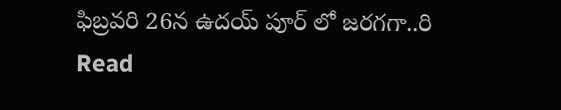ఫిబ్రవరి 26న ఉదయ్ పూర్ లో జరగగా..రి
Read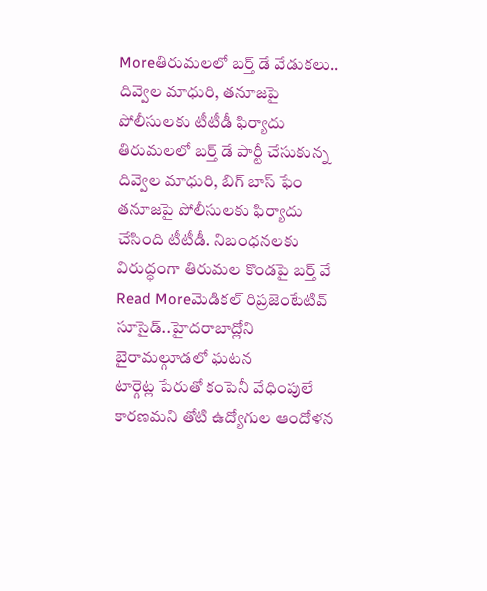Moreతిరుమలలో బర్త్ డే వేడుకలు.. దివ్వెల మాధురి, తనూజపై పోలీసులకు టీటీడీ ఫిర్యాదు
తిరుమలలో బర్త్ డే పార్టీ చేసుకున్న దివ్వెల మాధురి, బిగ్ బాస్ ఫేం తనూజపై పోలీసులకు ఫిర్యాదు చేసింది టీటీడీ. నిబంధనలకు విరుద్ధంగా తిరుమల కొండపై బర్త్ వే
Read Moreమెడికల్ రిప్రజెంటేటివ్ సూసైడ్..హైదరాబాద్లోని బైరామల్గూడలో ఘటన
టార్గెట్ల పేరుతో కంపెనీ వేధింపులే కారణమని తోటి ఉద్యోగుల ఆందోళన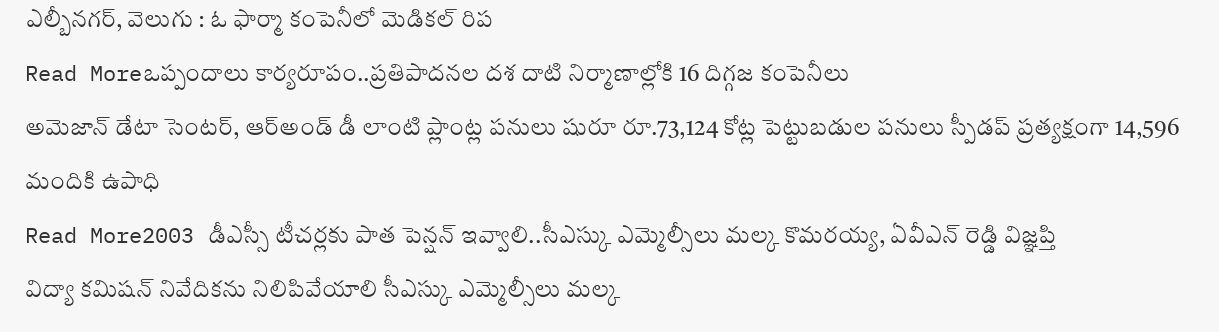ఎల్బీనగర్, వెలుగు : ఓ ఫార్మా కంపెనీలో మెడికల్ రిప
Read Moreఒప్పందాలు కార్యరూపం..ప్రతిపాదనల దశ దాటి నిర్మాణాల్లోకి 16 దిగ్గజ కంపెనీలు
అమెజాన్ డేటా సెంటర్, ఆర్అండ్ డీ లాంటి ప్లాంట్ల పనులు షురూ రూ.73,124 కోట్ల పెట్టుబడుల పనులు స్పీడప్ ప్రత్యక్షంగా 14,596 మందికి ఉపాధి
Read More2003 డీఎస్సీ టీచర్లకు పాత పెన్షన్ ఇవ్వాలి..సీఎస్కు ఎమ్మెల్సీలు మల్క కొమరయ్య, ఏవీఎన్ రెడ్డి విజ్ఞప్తి
విద్యా కమిషన్ నివేదికను నిలిపివేయాలి సీఎస్కు ఎమ్మెల్సీలు మల్క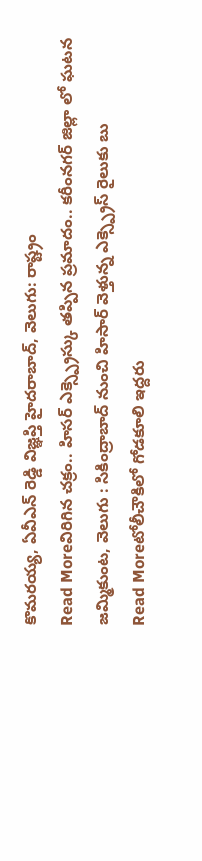కొమరయ్య, ఏవీఎన్ రెడ్డి విజ్ఞప్తి హైదరాబాద్, వెలుగు: రాష్ట్రం
Read Moreవిరిగిన చక్రం.. హిసర్ ఎక్స్ప్రెస్కు తప్పిన ప్రమాదం.. కరీంనగర్ జిల్లా లో ఘటన
జమ్మికుంట, వెలుగు : సికింద్రాబాద్ నుంచి హిసార్ వెళ్తున్న ఎక్స్ప్రెస్ రైలుకు బు
Read Moreటోలీచౌకిలో గోడకూలి ఇద్దరు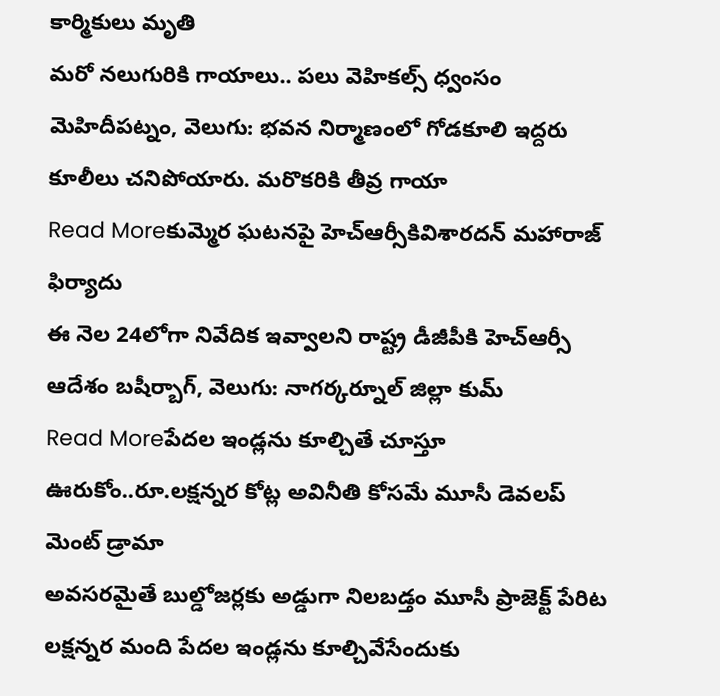కార్మికులు మృతి
మరో నలుగురికి గాయాలు.. పలు వెహికల్స్ ధ్వంసం మెహిదీపట్నం, వెలుగు: భవన నిర్మాణంలో గోడకూలి ఇద్దరు కూలీలు చనిపోయారు. మరొకరికి తీవ్ర గాయా
Read Moreకుమ్మెర ఘటనపై హెచ్ఆర్సీకివిశారదన్ మహారాజ్ ఫిర్యాదు
ఈ నెల 24లోగా నివేదిక ఇవ్వాలని రాష్ట్ర డీజీపీకి హెచ్ఆర్సీ ఆదేశం బషీర్బాగ్, వెలుగు: నాగర్కర్నూల్ జిల్లా కుమ్
Read Moreపేదల ఇండ్లను కూల్చితే చూస్తూ ఊరుకోం..రూ.లక్షన్నర కోట్ల అవినీతి కోసమే మూసీ డెవలప్ మెంట్ డ్రామా
అవసరమైతే బుల్డోజర్లకు అడ్డుగా నిలబడ్తం మూసీ ప్రాజెక్ట్ పేరిట లక్షన్నర మంది పేదల ఇండ్లను కూల్చివేసేందుకు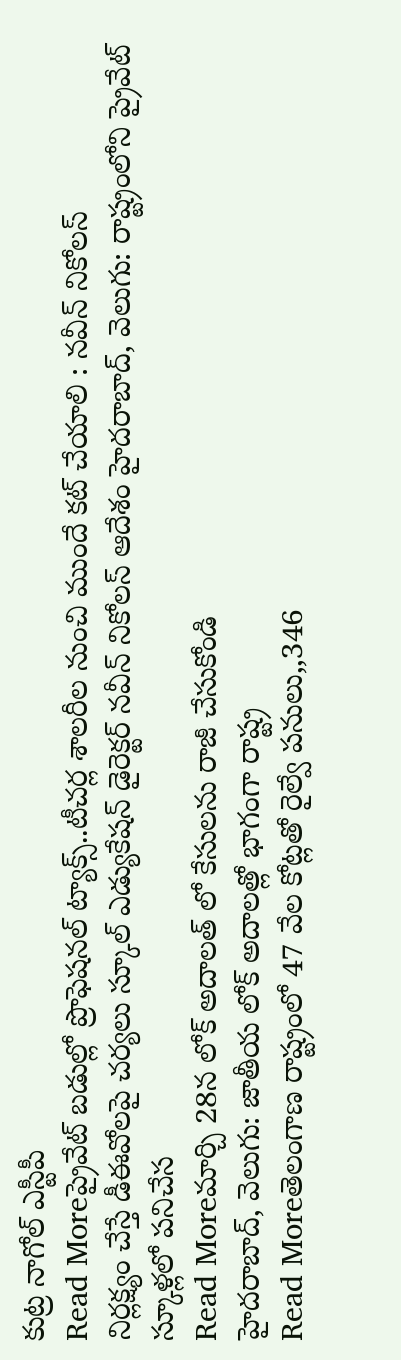కుట్ర నాగోల్ ఎస్టీపీ
Read Moreప్రైవేట్ బడుల్లో ప్రొఫెషనల్ ట్యాక్స్..టీచర్ల శాలరీల నుంచి ముందే కట్ చేయాలి : నవీన్ నికోలస్
నిర్లక్ష్యం చేస్తే డీఈవోలపై చర్యలు స్కూల్ ఎడ్యుకేషన్ డైరెక్టర్ నవీన్ నికోలస్ ఆదేశం హైదరాబాద్, వెలుగు: రాష్ట్రంలోని ప్రైవేట్ స్కూళ్లలో పనిచేస
Read Moreమార్చి 28న లోక్ అదాలత్ లో కేసులను రాజీ చేసుకోండి
హైదరాబాద్, వెలుగు: జాతీయ లోక్ అదాలత్లో భాగంగా రాష్ట్ర
Read Moreతెలంగాణ రాష్ట్రంలో 47 వేల కోట్లతో రైల్వే పనులు,,346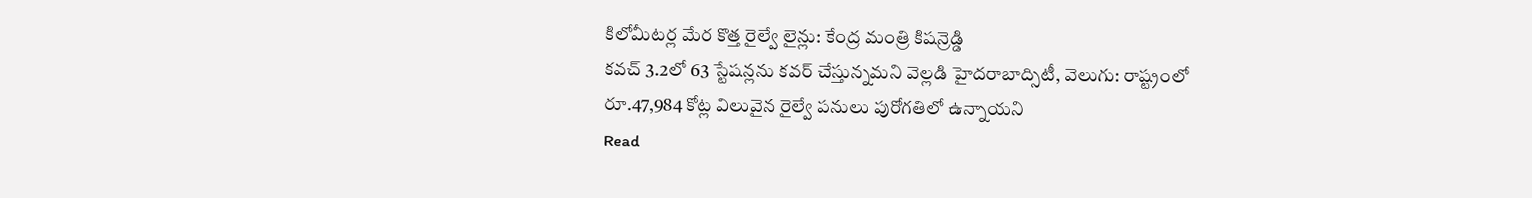కిలోమీటర్ల మేర కొత్త రైల్వే లైన్లు: కేంద్ర మంత్రి కిషన్రెడ్డి
కవచ్ 3.2లో 63 స్టేషన్లను కవర్ చేస్తున్నమని వెల్లడి హైదరాబాద్సిటీ, వెలుగు: రాష్ట్రంలో రూ.47,984 కోట్ల విలువైన రైల్వే పనులు పురోగతిలో ఉన్నాయని
Read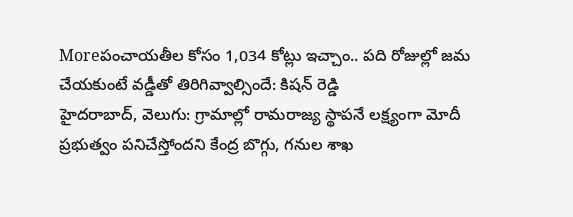Moreపంచాయతీల కోసం 1,034 కోట్లు ఇచ్చాం.. పది రోజుల్లో జమ చేయకుంటే వడ్డీతో తిరిగివ్వాల్సిందే: కిషన్ రెడ్డి
హైదరాబాద్, వెలుగు: గ్రామాల్లో రామరాజ్య స్థాపనే లక్ష్యంగా మోదీ ప్రభుత్వం పనిచేస్తోందని కేంద్ర బొగ్గు, గనుల శాఖ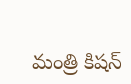మంత్రి కిషన్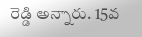రెడ్డి అన్నారు. 15వ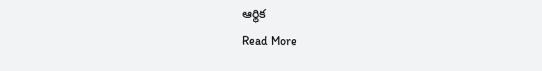ఆర్థిక
Read More